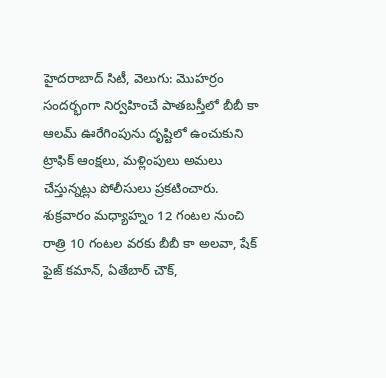హైదరాబాద్ సిటీ, వెలుగు: మొహర్రం సందర్భంగా నిర్వహించే పాతబస్తీలో బీబీ కా ఆలమ్ ఊరేగింపును దృష్టిలో ఉంచుకుని ట్రాఫిక్ ఆంక్షలు, మళ్లింపులు అమలు చేస్తున్నట్లు పోలీసులు ప్రకటించారు.
శుక్రవారం మధ్యాహ్నం 12 గంటల నుంచి రాత్రి 10 గంటల వరకు బీబీ కా అలవా, షేక్ ఫైజ్ కమాన్, ఏతేబార్ చౌక్,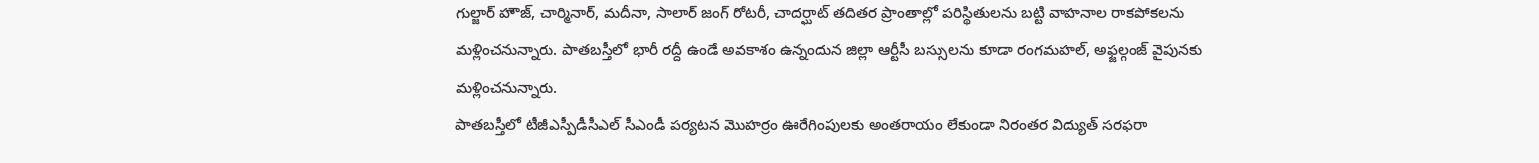గుల్జార్ హౌజ్, చార్మినార్, మదీనా, సాలార్ జంగ్ రోటరీ, చాదర్ఘాట్ తదితర ప్రాంతాల్లో పరిస్థితులను బట్టి వాహనాల రాకపోకలను మళ్లించనున్నారు. పాతబస్తీలో భారీ రద్దీ ఉండే అవకాశం ఉన్నందున జిల్లా ఆర్టీసీ బస్సులను కూడా రంగమహల్, అఫ్జల్గంజ్ వైపునకు మళ్లించనున్నారు.
పాతబస్తీలో టీజీఎస్పీడీసీఎల్ సీఎండీ పర్యటన మొహర్రం ఊరేగింపులకు అంతరాయం లేకుండా నిరంతర విద్యుత్ సరఫరా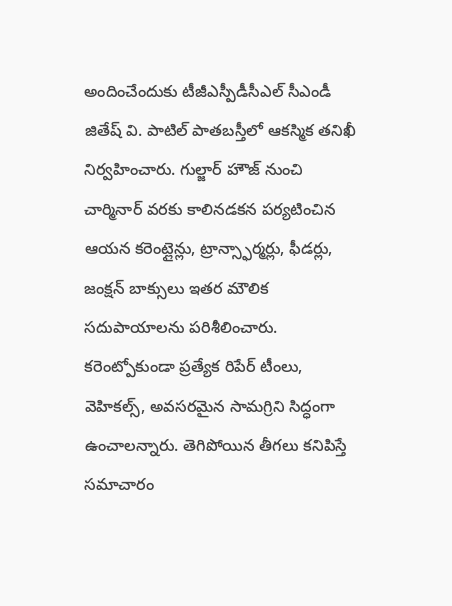అందించేందుకు టీజీఎస్పీడీసీఎల్ సీఎండీ జితేష్ వి. పాటిల్ పాతబస్తీలో ఆకస్మిక తనిఖీ నిర్వహించారు. గుల్జార్ హౌజ్ నుంచి చార్మినార్ వరకు కాలినడకన పర్యటించిన ఆయన కరెంట్లైన్లు, ట్రాన్స్ఫార్మర్లు, ఫీడర్లు, జంక్షన్ బాక్సులు ఇతర మౌలిక సదుపాయాలను పరిశీలించారు. కరెంట్పోకుండా ప్రత్యేక రిపేర్ టీంలు, వెహికల్స్, అవసరమైన సామగ్రిని సిద్ధంగా ఉంచాలన్నారు. తెగిపోయిన తీగలు కనిపిస్తే సమాచారం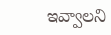ఇవ్వాలని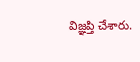విజ్ఞప్తి చేశారు.